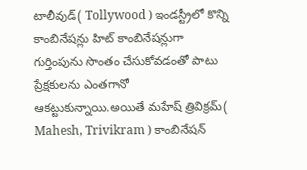టాలీవుడ్( Tollywood ) ఇండస్ట్రీలో కొన్ని కాంబినేషన్లు హిట్ కాంబినేషన్లుగా గుర్తింపును సొంతం చేసుకోవడంతో పాటు ప్రేక్షకులను ఎంతగానో ఆకట్టుకున్నాయి.అయితే మహేష్ త్రివిక్రమ్( Mahesh, Trivikram ) కాంబినేషన్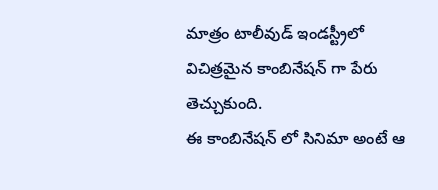మాత్రం టాలీవుడ్ ఇండస్ట్రీలో విచిత్రమైన కాంబినేషన్ గా పేరు తెచ్చుకుంది.
ఈ కాంబినేషన్ లో సినిమా అంటే ఆ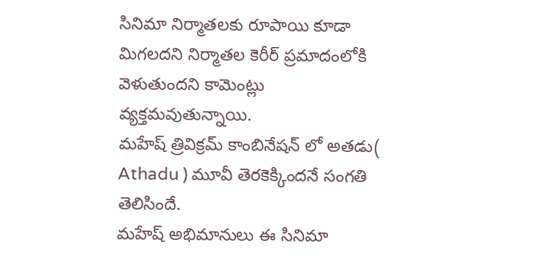సినిమా నిర్మాతలకు రూపాయి కూడా మిగలదని నిర్మాతల కెరీర్ ప్రమాదంలోకి వెళుతుందని కామెంట్లు వ్యక్తమవుతున్నాయి.
మహేష్ త్రివిక్రమ్ కాంబినేషన్ లో అతడు( Athadu ) మూవీ తెరకెక్కిందనే సంగతి తెలిసిందే.
మహేష్ అభిమానులు ఈ సినిమా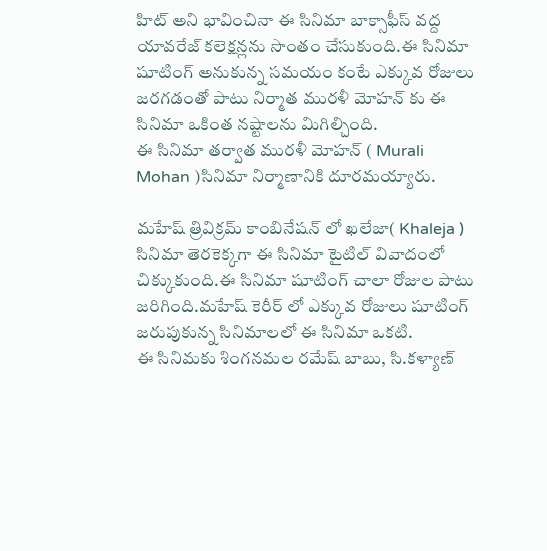హిట్ అని భావించినా ఈ సినిమా బాక్సాఫీస్ వద్ద యావరేజ్ కలెక్షన్లను సొంతం చేసుకుంది.ఈ సినిమా షూటింగ్ అనుకున్న సమయం కంటే ఎక్కువ రోజులు జరగడంతో పాటు నిర్మాత మురళీ మోహన్ కు ఈ సినిమా ఒకింత నష్టాలను మిగిల్చింది.
ఈ సినిమా తర్వాత మురళీ మోహన్ ( Murali Mohan )సినిమా నిర్మాణానికి దూరమయ్యారు.

మహేష్ త్రివిక్రమ్ కాంబినేషన్ లో ఖలేజా( Khaleja ) సినిమా తెరకెక్కగా ఈ సినిమా టైటిల్ వివాదంలో చిక్కుకుంది.ఈ సినిమా షూటింగ్ చాలా రోజుల పాటు జరిగింది.మహేష్ కెరీర్ లో ఎక్కువ రోజులు షూటింగ్ జరుపుకున్న సినిమాలలో ఈ సినిమా ఒకటి.
ఈ సినిమకు శింగనమల రమేష్ బాబు, సి.కళ్యాణ్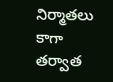నిర్మాతలు కాగా తర్వాత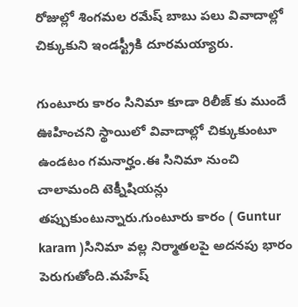రోజుల్లో శింగమల రమేష్ బాబు పలు వివాదాల్లో చిక్కుకుని ఇండస్ట్రీకి దూరమయ్యారు.

గుంటూరు కారం సినిమా కూడా రిలీజ్ కు ముందే ఊహించని స్థాయిలో వివాదాల్లో చిక్కుకుంటూ ఉండటం గమనార్హం.ఈ సినిమా నుంచి చాలామంది టెక్నీషియన్లు తప్పుకుంటున్నారు.గుంటూరు కారం ( Guntur karam )సినిమా వల్ల నిర్మాతలపై అదనపు భారం పెరుగుతోంది.మహేష్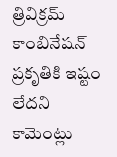త్రివిక్రమ్ కాంబినేషన్ ప్రకృతికి ఇష్టం లేదని కామెంట్లు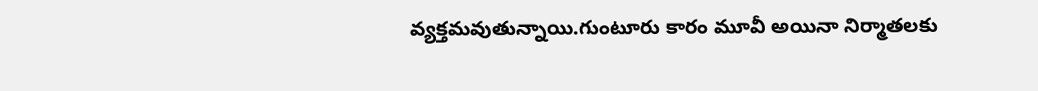వ్యక్తమవుతున్నాయి.గుంటూరు కారం మూవీ అయినా నిర్మాతలకు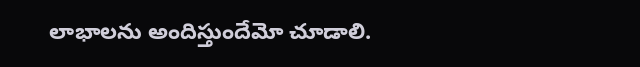లాభాలను అందిస్తుందేమో చూడాలి.